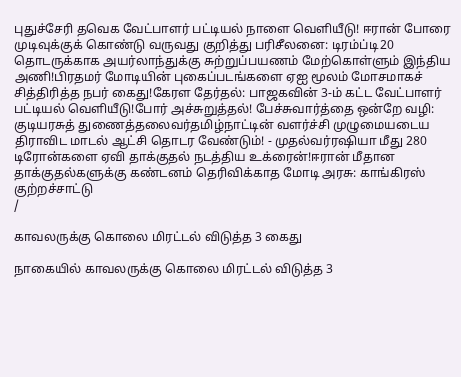புதுச்சேரி தவெக வேட்பாளர் பட்டியல் நாளை வெளியீடு! ஈரான் போரை முடிவுக்குக் கொண்டு வருவது குறித்து பரிசீலனை: டிரம்ப்டி20 தொடருக்காக அயர்லாந்துக்கு சுற்றுப்பயணம் மேற்கொள்ளும் இந்திய அணி!பிரதமர் மோடியின் புகைப்படங்களை ஏஐ மூலம் மோசமாகச் சித்திரித்த நபர் கைது!கேரள தேர்தல்: பாஜகவின் 3-ம் கட்ட வேட்பாளர் பட்டியல் வெளியீடு!போர் அச்சுறுத்தல்! பேச்சுவார்த்தை ஒன்றே வழி: குடியரசுத் துணைத்தலைவர்தமிழ்நாட்டின் வளர்ச்சி முழுமையடைய திராவிட மாடல் ஆட்சி தொடர வேண்டும்! - முதல்வர்ரஷியா மீது 280 டிரோன்களை ஏவி தாக்குதல் நடத்திய உக்ரைன்!ஈரான் மீதான தாக்குதல்களுக்கு கண்டனம் தெரிவிக்காத மோடி அரசு: காங்கிரஸ் குற்றச்சாட்டு
/

காவலருக்கு கொலை மிரட்டல் விடுத்த 3 கைது

நாகையில் காவலருக்கு கொலை மிரட்டல் விடுத்த 3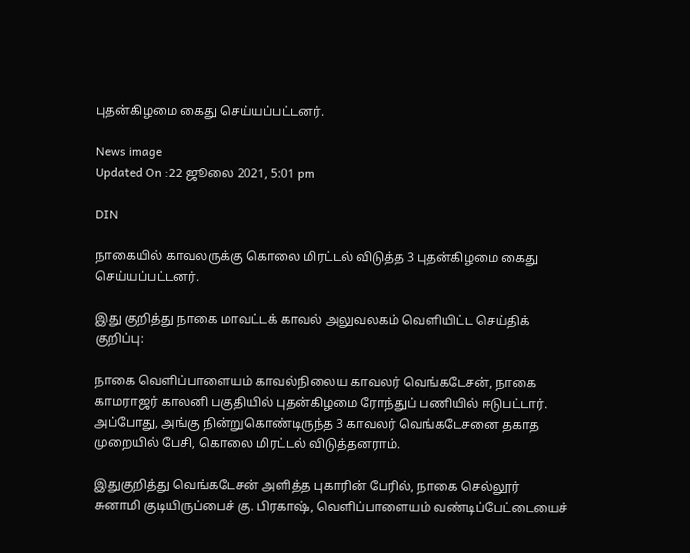புதன்கிழமை கைது செய்யப்பட்டனர்.

News image
Updated On :22 ஜூலை 2021, 5:01 pm

DIN

நாகையில் காவலருக்கு கொலை மிரட்டல் விடுத்த 3 புதன்கிழமை கைது செய்யப்பட்டனர்.

இது குறித்து நாகை மாவட்டக் காவல் அலுவலகம் வெளியிட்ட செய்திக் குறிப்பு:

நாகை வெளிப்பாளையம் காவல்நிலைய காவலர் வெங்கடேசன், நாகை காமராஜர் காலனி பகுதியில் புதன்கிழமை ரோந்துப் பணியில் ஈடுபட்டார். அப்போது, அங்கு நின்றுகொண்டிருந்த 3 காவலர் வெங்கடேசனை தகாத முறையில் பேசி, கொலை மிரட்டல் விடுத்தனராம்.

இதுகுறித்து வெங்கடேசன் அளித்த புகாரின் பேரில், நாகை செல்லூர் சுனாமி குடியிருப்பைச் கு. பிரகாஷ், வெளிப்பாளையம் வண்டிப்பேட்டையைச்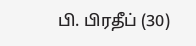பி. பிரதீப் (30)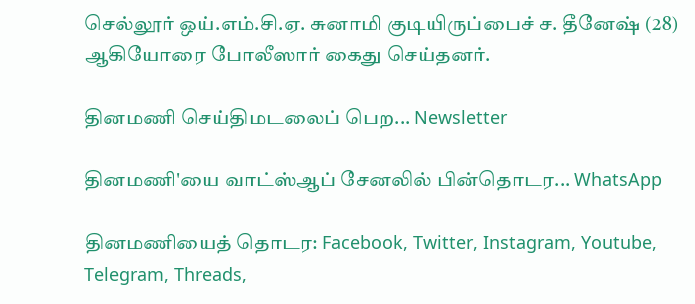செல்லூர் ஒய்.எம்.சி.ஏ. சுனாமி குடியிருப்பைச் ச. தீனேஷ் (28) ஆகியோரை போலீஸார் கைது செய்தனர்.

தினமணி செய்திமடலைப் பெற... Newsletter

தினமணி'யை வாட்ஸ்ஆப் சேனலில் பின்தொடர... WhatsApp

தினமணியைத் தொடர: Facebook, Twitter, Instagram, Youtube, Telegram, Threads,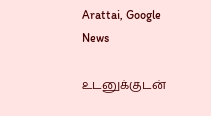Arattai, Google News

உடனுக்குடன்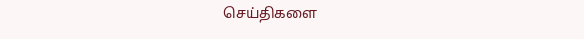செய்திகளை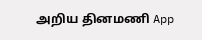அறிய தினமணி App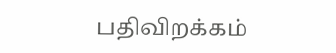பதிவிறக்கம்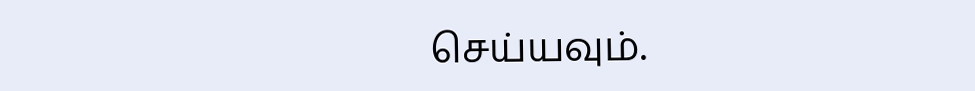செய்யவும்.